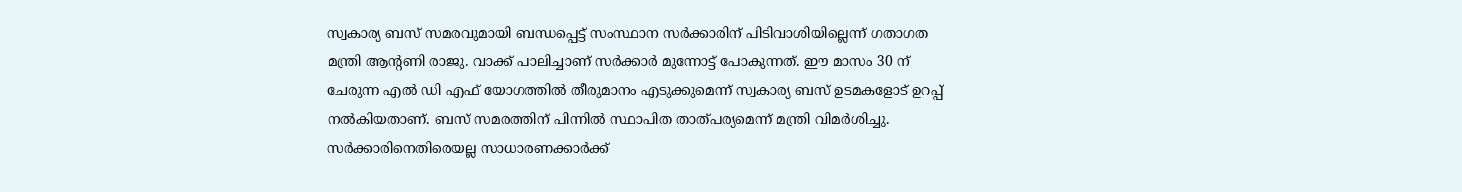സ്വകാര്യ ബസ് സമരവുമായി ബന്ധപ്പെട്ട് സംസ്ഥാന സർക്കാരിന് പിടിവാശിയില്ലെന്ന് ഗതാഗത മന്ത്രി ആന്റണി രാജു. വാക്ക് പാലിച്ചാണ് സർക്കാർ മുന്നോട്ട് പോകുന്നത്. ഈ മാസം 30 ന് ചേരുന്ന എൽ ഡി എഫ് യോഗത്തിൽ തീരുമാനം എടുക്കുമെന്ന് സ്വകാര്യ ബസ് ഉടമകളോട് ഉറപ്പ് നൽകിയതാണ്. ബസ് സമരത്തിന് പിന്നിൽ സ്ഥാപിത താത്പര്യമെന്ന് മന്ത്രി വിമർശിച്ചു. സർക്കാരിനെതിരെയല്ല സാധാരണക്കാർക്ക്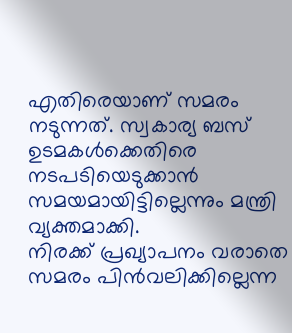എതിരെയാണ് സമരം നടുന്നത്. സ്വകാര്യ ബസ് ഉടമകൾക്കെതിരെ നടപടിയെടുക്കാൻ സമയമായിട്ടില്ലെന്നും മന്ത്രി വ്യക്തമാക്കി.
നിരക്ക് പ്രഖ്യാപനം വരാതെ സമരം പിൻവലിക്കില്ലെന്ന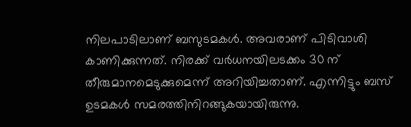നിലപാടിലാണ് ബസുടമകൾ. അവരാണ് പിടിവാശി കാണിക്കുന്നത്. നിരക്ക് വർധനയിലടക്കം 30 ന് തീരുമാനമെടുക്കുമെന്ന് അറിയിച്ചതാണ്. എന്നിട്ടും ബസ് ഉടമകൾ സമരത്തിനിറങ്ങുകയായിരുന്നു.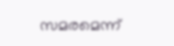സമരമെന്ന്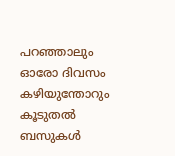പറഞ്ഞാലും ഓരോ ദിവസം കഴിയുന്തോറും കൂടുതൽ ബസുകൾ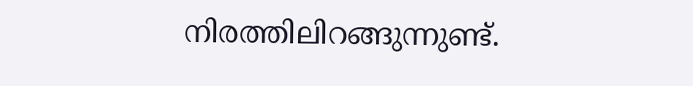നിരത്തിലിറങ്ങുന്നുണ്ട്.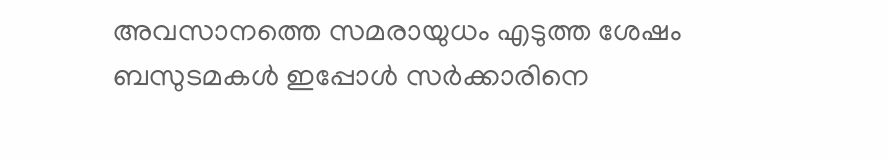അവസാനത്തെ സമരായുധം എടുത്ത ശേഷം ബസുടമകൾ ഇപ്പോൾ സർക്കാരിനെ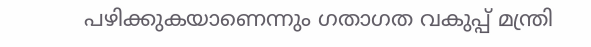പഴിക്കുകയാണെന്നും ഗതാഗത വകുപ്പ് മന്ത്രി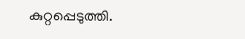കുറ്റപ്പെടുത്തി.